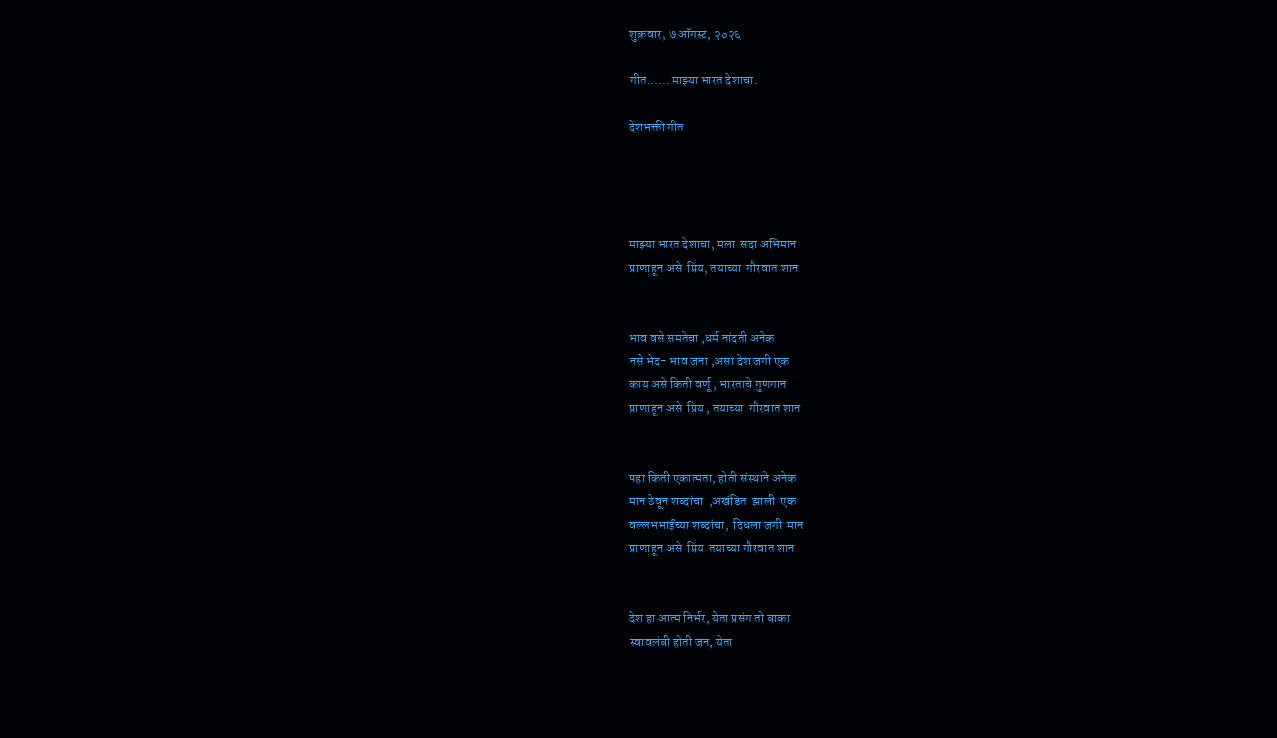शुक्रवार, ७ ऑगस्ट, २०२६

गीत...... माझ्या भारत देशाचा.

देशभक्ती गीत




माझ्या भारत देशाचा, मला  सदा अभिमान
प्राणाहून असे  प्रिय, तयाच्या  गौरवात शान


भाव वसे समतेचा ,धर्म नांदती अनेक
नसे भेद- भाव जना ,असा देश जगी एक
काय असे किती वर्णू , भारताचे गुणगान
प्राणाहून असे  प्रिय , तयाच्या  गौरवात शान


पहा किती एकात्मता, होती संस्थाने अनेक
मान ठेवून शब्दांचा  ,अखंडित  झाली  एक
वल्लभभाईंच्या शब्दांचा,  दिधला जगी  मान
प्राणाहून असे  प्रिय  तयाच्या गौरवात शान


देश हा आत्म निर्भर, येता प्रसंग तो बाका
स्वावलंबी होती जन, येता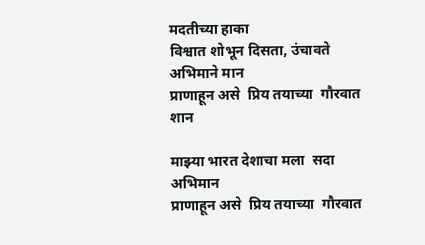मदतीच्या हाका
विश्वात शोभून दिसता, उंचावते अभिमाने मान
प्राणाहून असे  प्रिय तयाच्या  गौरवात शान

माझ्या भारत देशाचा मला  सदा अभिमान
प्राणाहून असे  प्रिय तयाच्या  गौरवात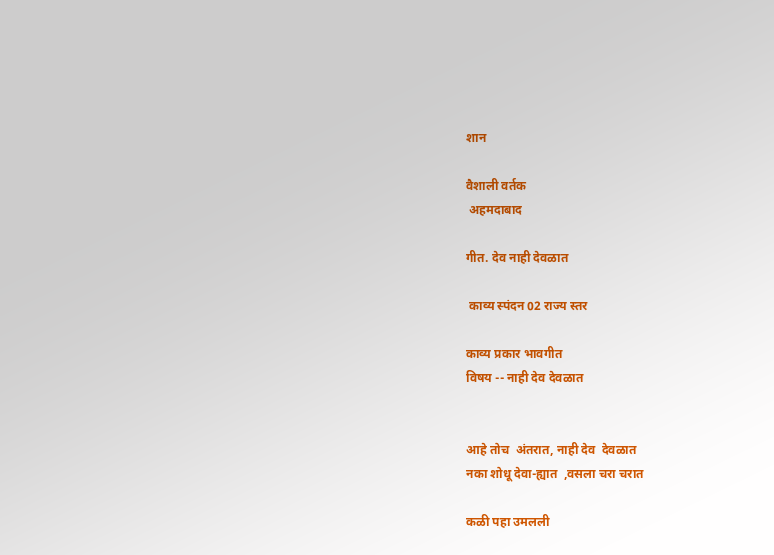शान

वैशाली वर्तक
 अहमदाबाद

गीत. देव नाही देवळात

 काव्य स्पंदन 02 राज्य स्तर

काव्य प्रकार भावगीत
विषय -- नाही देव देवळात


आहे तोच  अंतरात, नाही देव  देवळात
नका शोधू देवा-ह्यात  ,वसला चरा चरात

कळी पहा उमलली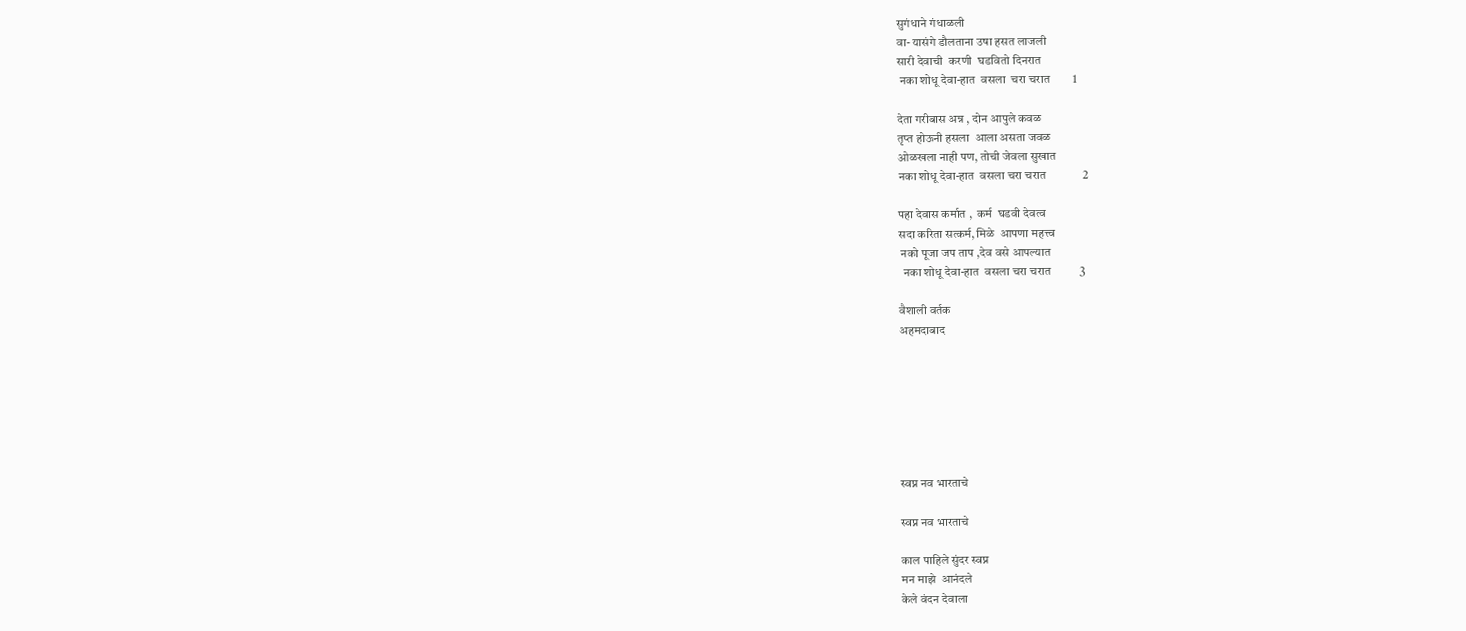सुगंधाने गंधाळली
वा- यासंगे डौलताना उषा हसत लाजली
सारी देवाची  करणी  घडवितो दिनरात
 नका शोधू देवा-हात  वसला  चरा चरात        1

देता गरीबास अन्न , दोन आपुले कवळ
तृप्त होऊनी हसला  आला असता जवळ
ओळखला नाही पण, तोची जेवला सुखात
नका शोधू देवा-हात  वसला चरा चरात             2

पहा देवास कर्मात ,  कर्म  घडवी देवत्व
सदा करिता सत्कर्म, मिळे  आपणा महत्त्व
 नको पूजा जप ताप ,देव वसे आपल्यात
  नका शोधू देवा-हात  वसला चरा चरात          3

वैशाली वर्तक
अहमदाबाद







स्वप्न नव भारताचे

स्वप्न नव भारताचे

काल पाहिले सुंदर स्वप्न
मन माझे  आनंदले
केले वंदन देवाला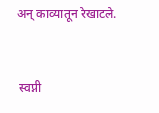अन् काव्यातून रेखाटले.


 स्वप्नी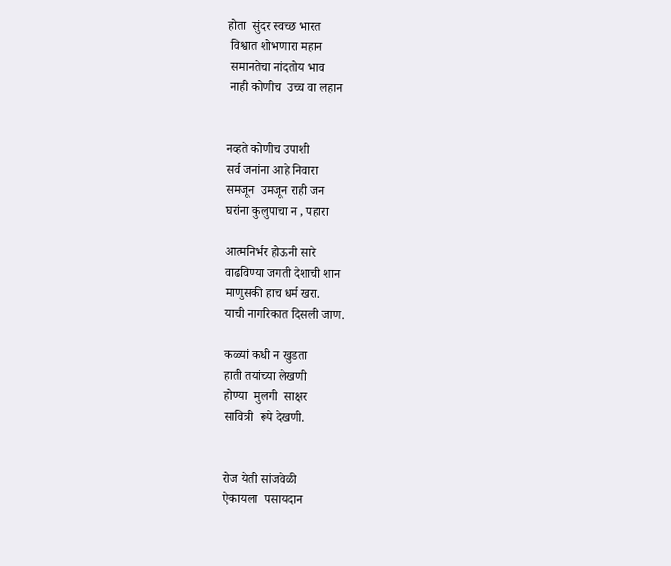होता  सुंदर स्वच्छ भारत
 विश्वात शोभणारा महान
 समानतेचा नांदतोय भाव
 नाही कोणीच  उच्च वा लहान


नव्हते कोणीच उपाशी
सर्व जनांना आहे निवारा
समजून  उमजून राही जन
घरांना कुलुपाचा न , पहारा

आत्मनिर्भर होऊनी सारे
वाढविण्या जगती देशाची शान
माणुसकी हाच धर्म खरा.
याची नागरिकात दिसली जाण.

कळ्यां कधी न खुडता
हाती तयांच्या लेखणी
होण्या  मुलगी  साक्षर
सावित्री  रूपे देखणी.


रोज येती सांजवेळी
ऐकायला  पसायदान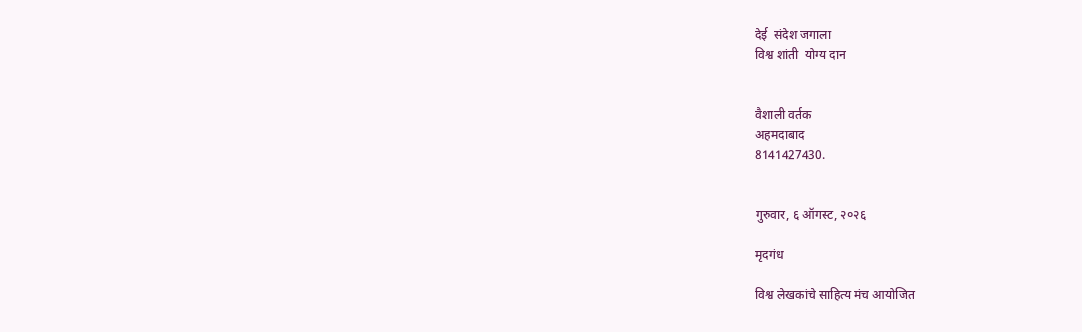देई  संदेश जगाला
विश्व शांती  योग्य दान


वैशाली वर्तक
अहमदाबाद
8141427430.


गुरुवार, ६ ऑगस्ट, २०२६

मृदगंध

विश्व लेखकांचे साहित्य मंच आयोजित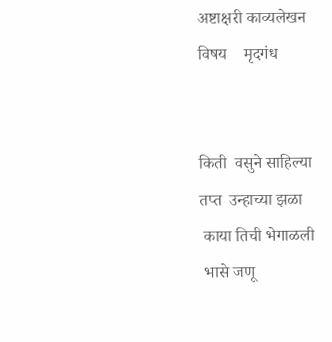अष्टाक्षरी काव्यलेखन
विषय    मृदगंध


किती  वसुने साहिल्या
तप्त  उन्हाच्या झळा
 काया तिची भेगाळली
 भासे जणू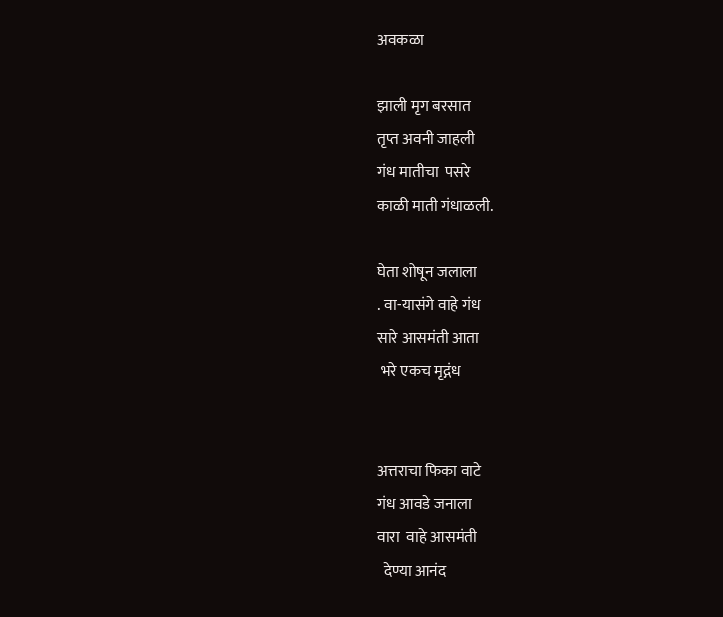अवकळा

झाली मृग बरसात
तृप्त अवनी जाहली
गंध मातीचा  पसरे
काळी माती गंधाळली.

घेता शोषून जलाला
. वा-यासंगे वाहे गंध
सारे आसमंती आता
 भरे एकच मृद्गंध


अत्तराचा फिका वाटे
गंध आवडे जनाला
वारा  वाहे आसमंती
  देण्या आनंद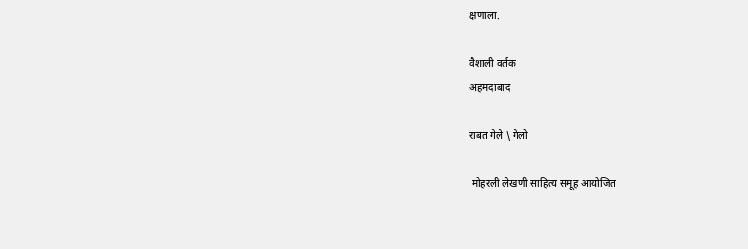क्षणाला.

वैशाली वर्तक
अहमदाबाद

राबत गेले \ गेलो

 मोहरली लेखणी साहित्य समूह आयोजित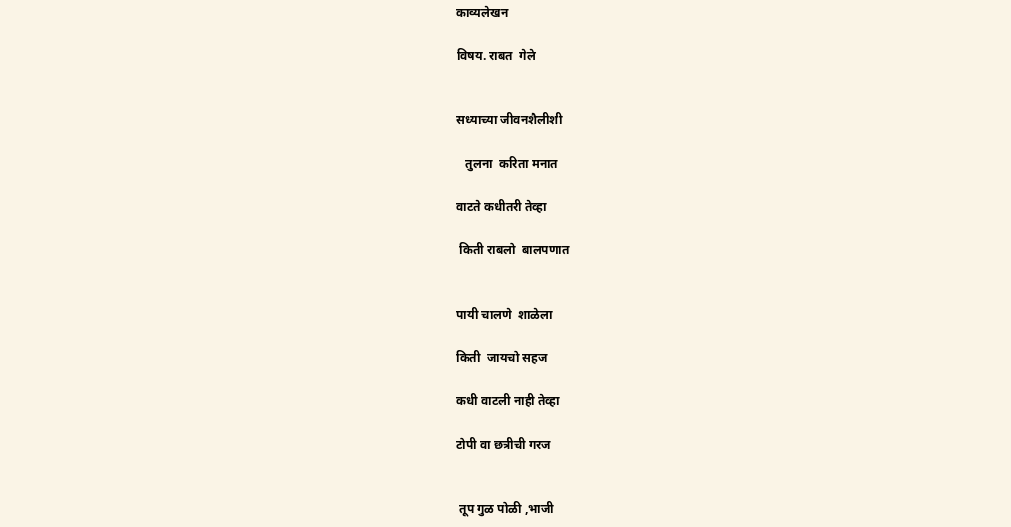काव्यलेखन

विषय. राबत  गेले


सध्याच्या जीवनशैलीशी

   तुलना  करिता मनात

वाटते कधीतरी तेव्हा

 किती राबलो  बालपणात


पायी चालणे  शाळेला

किती  जायचो सहज

कधी वाटली नाही तेव्हा

टोपी वा छत्रीची गरज


 तूप गुळ पोळी ,भाजी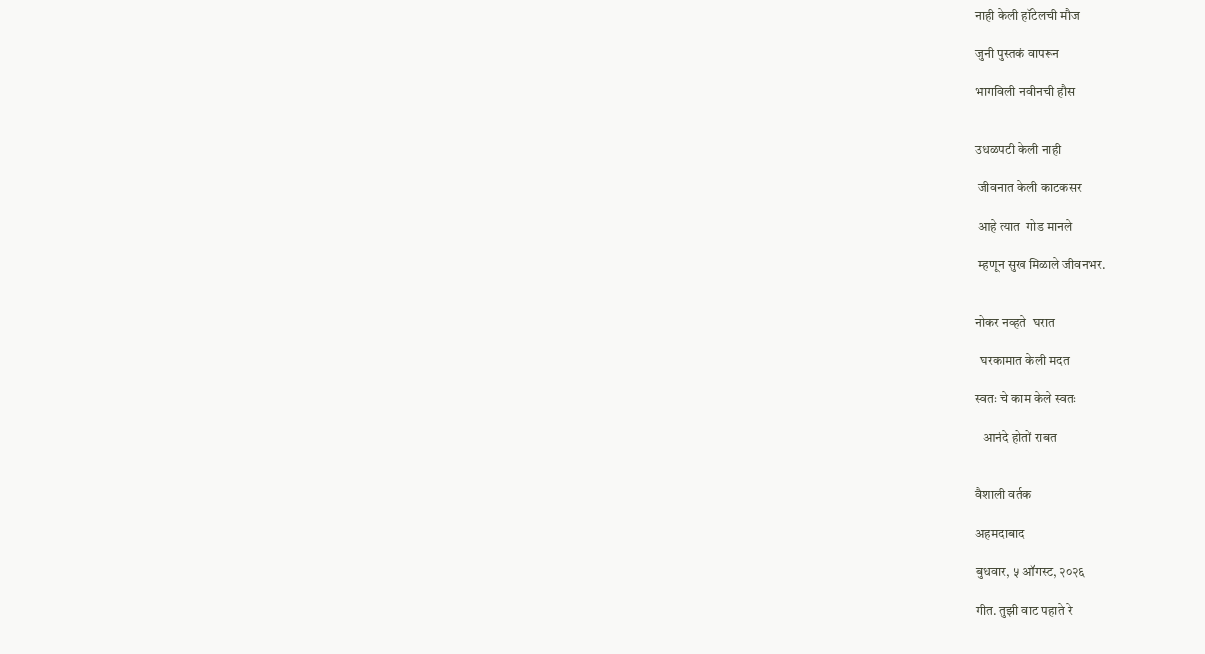नाही केली हॉटेलची मौज

जुनी पुस्तकं वापरून

भागविली नवीनची हौस


उधळपटी केली नाही

 जीवनात केली काटकसर

 आहे त्यात  गोड मानले

 म्हणून सुख मिळाले जीवनभर.


नोकर नव्हते  घरात

  घरकामात केली मदत

स्वतः चे काम केले स्वतः

   आनंदे होतों राबत


वैशाली वर्तक

अहमदाबाद

बुधवार, ५ ऑगस्ट, २०२६

गीत. तुझी वाट पहाते रे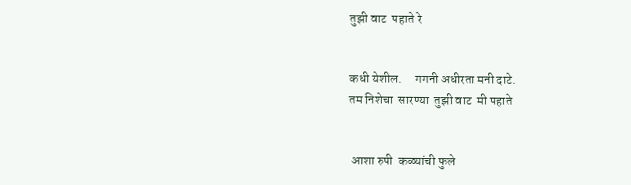तुझी वाट  पहाते रे


कधी येशील.     गगनी अधीरता मनी दाटे.
तम निशेचा  सारण्या  तुझी वाट  मी पहाते


 आशा रुपी  कळ्यांची फुले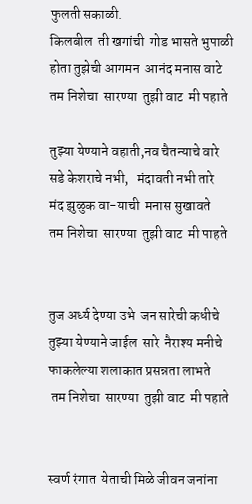फुलती सकाळी.
किलबील  ती खगांची  गोड भासते भुपाळी
होता तुझेची आगमन  आनंद मनास वाटे
तम निशेचा  सारण्या  तुझी वाट  मी पहाते

तुझ्या येण्याने वहाती,नव चैतन्याचे वारे
सडे केशराचे नभी,   मंदावती नभी तारे
मंद झुळुक वा-याची  मनास सुखावते
तम निशेचा  सारण्या  तुझी वाट  मी पाहते


तुज अर्ध्य देण्या उभे  जन सारेची कधीचे
तुझ्या येण्याने जाईल  सारे  नैराश्य मनीचे
फाकलेल्या शलाकात प्रसन्नता लाभते
 तम निशेचा  सारण्या  तुझी वाट  मी पहाते


स्वर्ण रंगात  येताची मिळे जीवन जनांना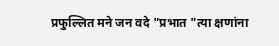प्रफुल्लित मने जन वदे "प्रभात "त्या क्षणांना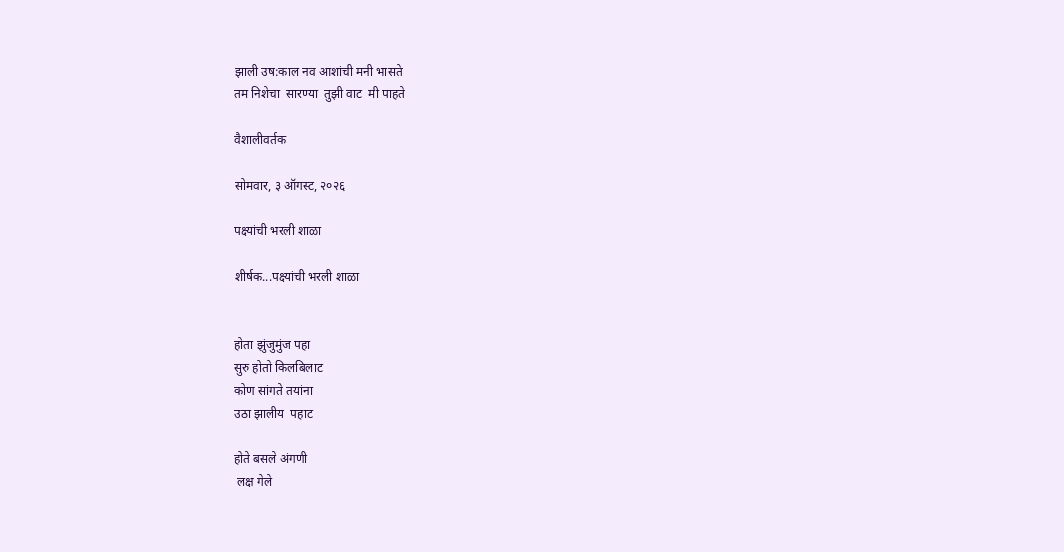झाली उष:काल नव आशांची मनी भासते
तम निशेचा  सारण्या  तुझी वाट  मी पाहते

वैशालीवर्तक

सोमवार, ३ ऑगस्ट, २०२६

पक्ष्यांची भरली शाळा

शीर्षक...पक्ष्यांची भरली शाळा


होता झुंजुमुंज पहा
सुरु होतो किलबिलाट
कोण सांगते तयांना
उठा झालीय  पहाट

होते बसले अंगणी
 लक्ष गेले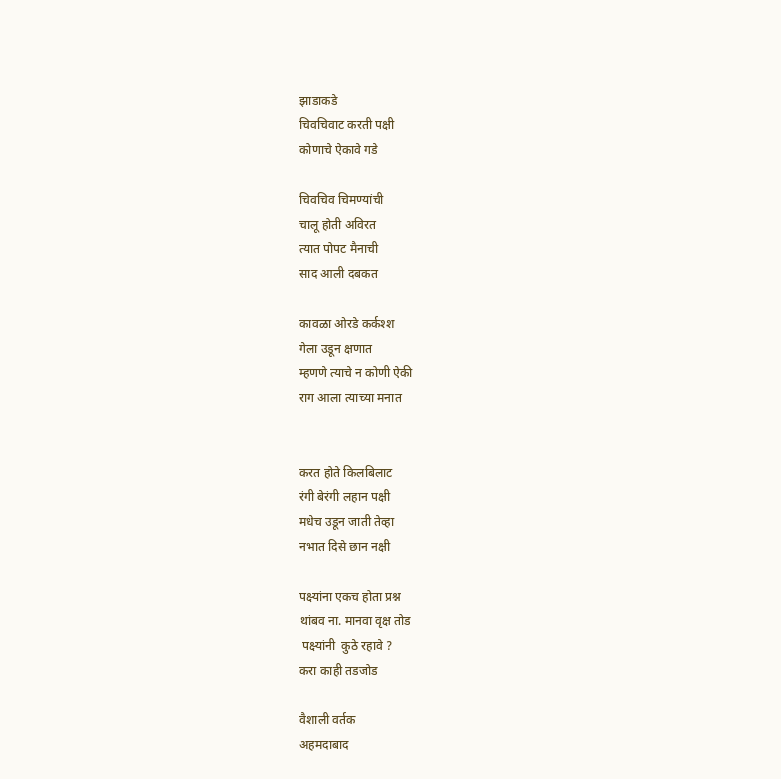झाडाकडे
चिवचिवाट करती पक्षी
कोणाचे ऐकावे गडे

चिवचिव चिमण्यांची
चालू होती अविरत
त्यात पोपट मैनाची
साद आली दबकत

कावळा ओरडे कर्कश्श
गेला उडून क्षणात
म्हणणे त्याचे न कोणी ऐकी
राग आला त्याच्या मनात


करत होते किलबिलाट
रंगी बेरंगी लहान पक्षी
मधेच उडून जाती तेव्हा
नभात दिसे छान नक्षी

पक्ष्यांना एकच होता प्रश्न
थांबव ना. मानवा वृक्ष तोड
 पक्ष्यांनी  कुठे रहावे ?
करा काही तडजोड

वैशाली वर्तक
अहमदाबाद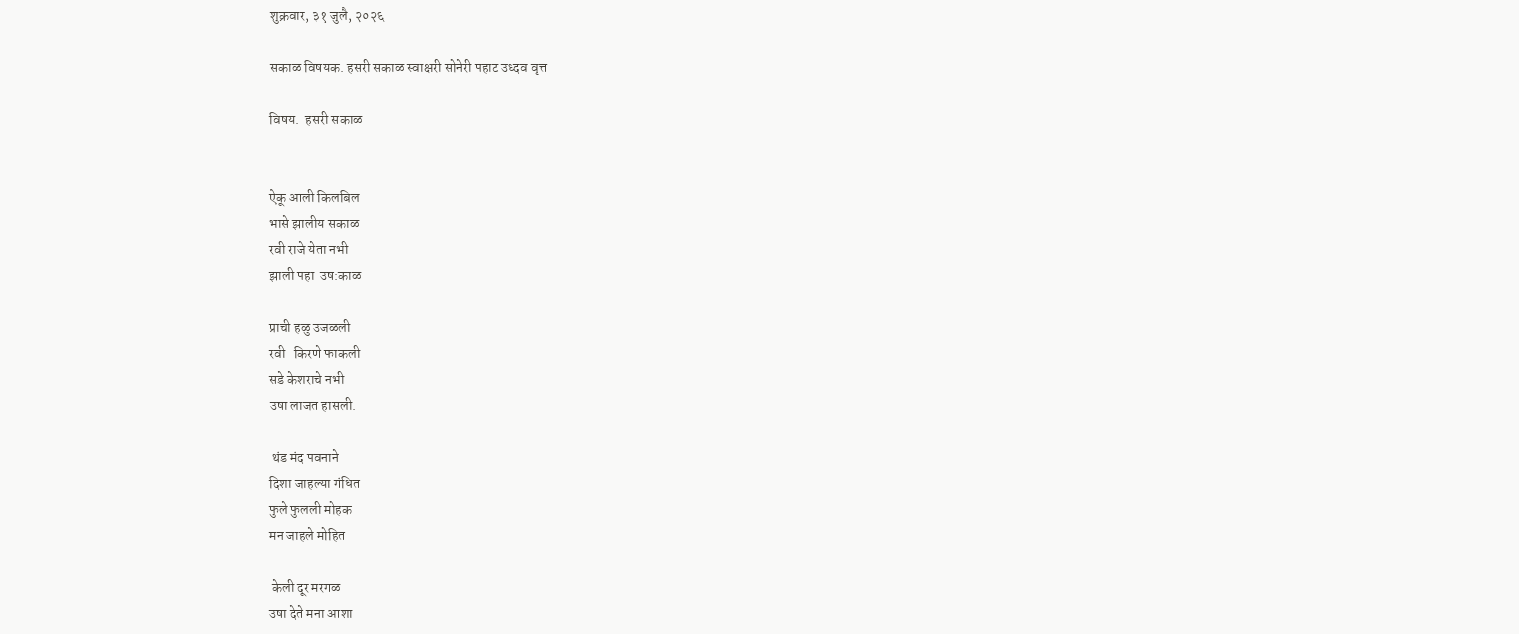शुक्रवार, ३१ जुलै, २०२६

सकाळ विषयक. हसरी सकाळ स्वाक्षरी सोनेरी पहाट उध्दव वृत्त

विषय.  हसरी सकाळ


ऐकू आली किलबिल
भासे झालीय सकाळ
रवी राजे येता नभी
झाली पहा  उष:काळ

प्राची हळु उजळली
रवी   किरणे फाकली
सडे केशराचे नभी
उषा लाजत हासली.

 थंड मंद पवनाने
दिशा जाहल्या गंधित
फुले फुलली मोहक
मन जाहले मोहित

 केली दूर मरगळ
उषा देते मना आशा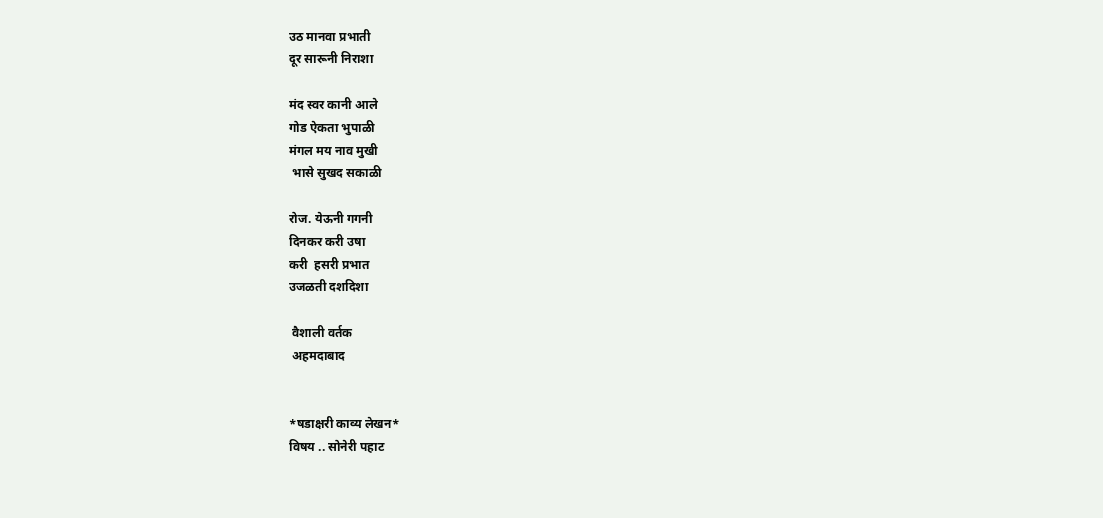उठ मानवा प्रभाती
दूर सारूनी निराशा

मंद स्वर कानी आले
गोड ऐकता भुपाळी
मंगल मय नाव मुखी
 भासे सुखद सकाळी

रोज. येऊनी गगनी
दिनकर करी उषा
करी  हसरी प्रभात
उजळती दशदिशा

 वैशाली वर्तक
 अहमदाबाद


*षडाक्षरी काव्य लेखन*
विषय .. सोनेरी पहाट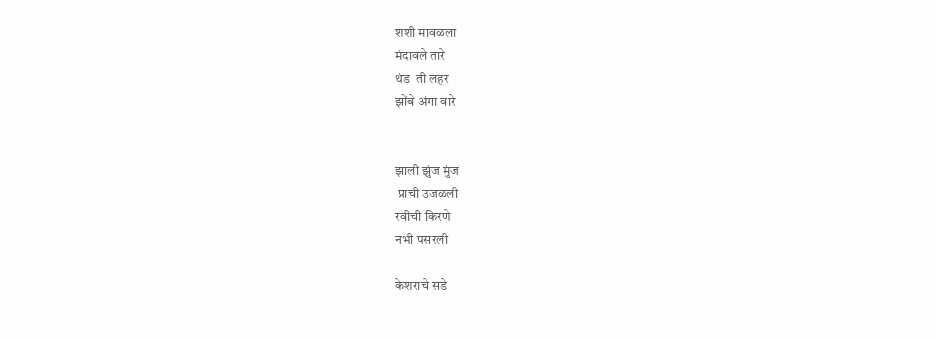शशी मावळला
मंदावले तारे
थंड  ती लहर
झोंबे अंगा वारे


झाली झुंज मुंज
 प्राची उजळली
रवीची किरणे
नभी पसरली

केशराचे सडे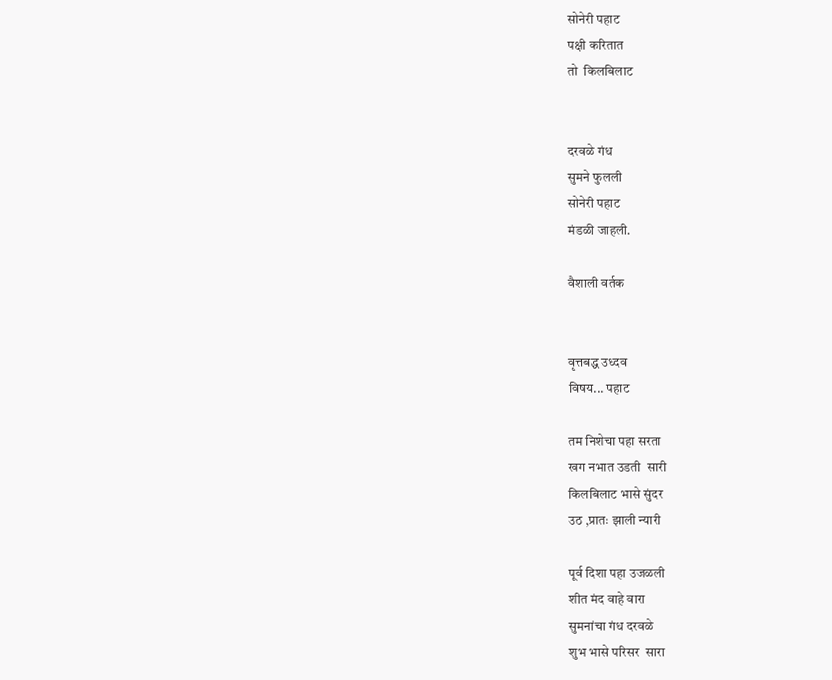सोनेरी पहाट
पक्षी करितात
तो  किलबिलाट


दरवळे गंध
सुमने फुलली
सोनेरी पहाट
मंडळी जाहली.

वैशाली वर्तक


वृत्तबद्ध उध्दव
विषय... पहाट

तम निशेचा पहा सरता
खग नभात उडती  सारी
किलबिलाट भासे सुंदर
उठ ,प्रातः झाली न्यारी

पूर्व दिशा पहा उजळली
शीत मंद वाहे वारा
सुमनांचा गंध दरवळे
शुभ भासे परिसर  सारा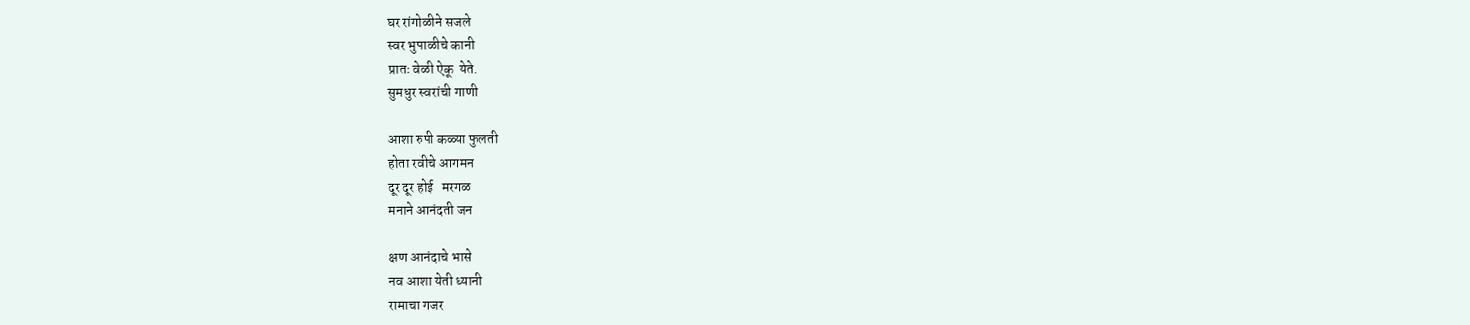घर रांगोळीने सजले
स्वर भुपाळीचे कानी
प्रातः वेळी ऐकू  येते.
सुमधुर स्वरांची गाणी

आशा रुपी कळ्या फुलती
होता रवीचे आगमन
दूर दूर होई   मरगळ
मनाने आनंदती जन

क्षण आनंदाचे भासे
नव आशा येती ध्यानी
रामाचा गजर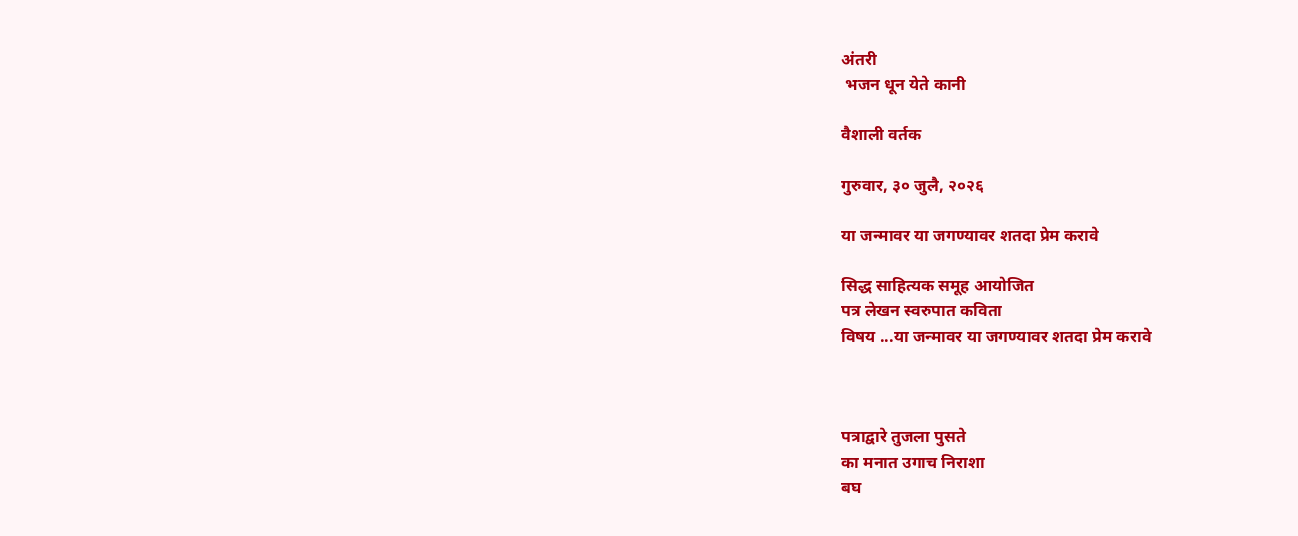अंतरी
 भजन धून येते कानी

वैशाली वर्तक

गुरुवार, ३० जुलै, २०२६

या जन्मावर या जगण्यावर शतदा प्रेम करावे

सिद्ध साहित्य‌‌‌क समूह आयोजित
पत्र लेखन स्वरुपात कविता
विषय ...या जन्मावर या जगण्यावर शतदा प्रेम करावे



पत्राद्वारे तुजला पुसते
का मनात उगाच निराशा
बघ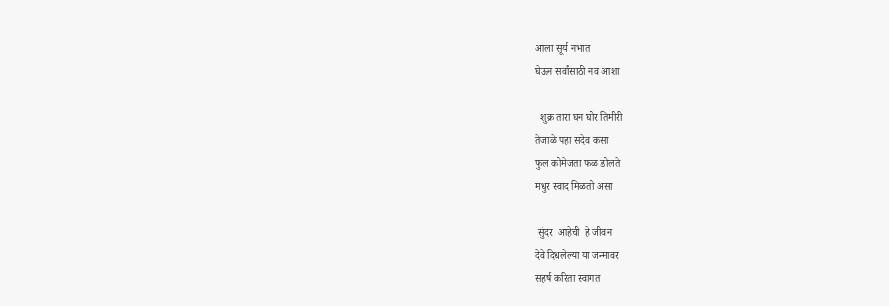आला सूर्य नभात
घेऊन सर्वांसाठी नव आशा

  शुक्र तारा घन घोर तिमीरी
तेजाळे पहा सदेव कसा
फुल कोमेजता फळ डोलते
मधुर स्वाद मिळतो असा

 सुंदर  आहेची  हे जीवन
देवे दिधलेल्या या जन्मावर
सहर्ष करिता स्वागत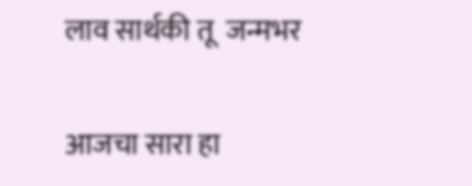लाव सार्थकी तू  जन्मभर


आजचा सारा हा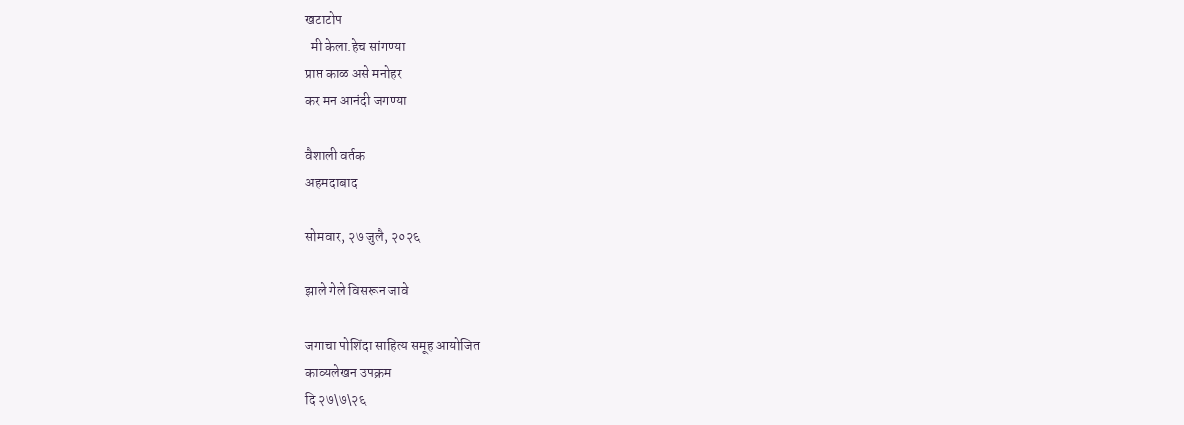खटाटोप
  मी केला.हेच सांगण्या
प्राप्त काळ असे मनोहर
कर मन आनंदी जगण्या

वैशाली वर्तक
अहमदाबाद

सोमवार, २७ जुलै, २०२६

झाले गेले विसरून जावे

जगाचा पोशिंदा साहित्य समूह आयोजित
काव्यलेखन उपक्रम
दि २७\७\२६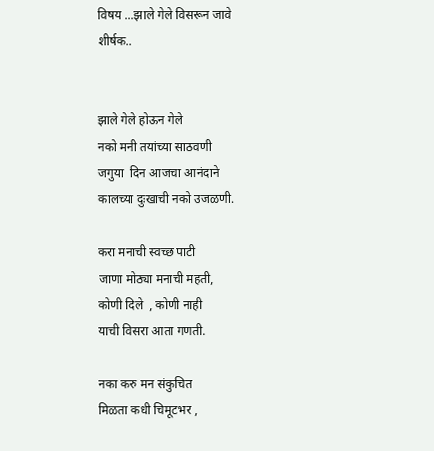विषय ...झाले गेले विसरून जावे
शीर्षक..


झाले गेले होऊन गेले
नको मनी तयांच्या साठवणी
जगुया  दिन आजचा आनंदाने
कालच्या दुःखाची नको उजळणी.

करा मनाची स्वच्छ पाटी
जाणा मोठ्या मनाची महती,
कोणी दिले  , कोणी नाही
याची विसरा आता गणती.

नका करु मन संकुचित
मिळता कधी चिमूटभर ,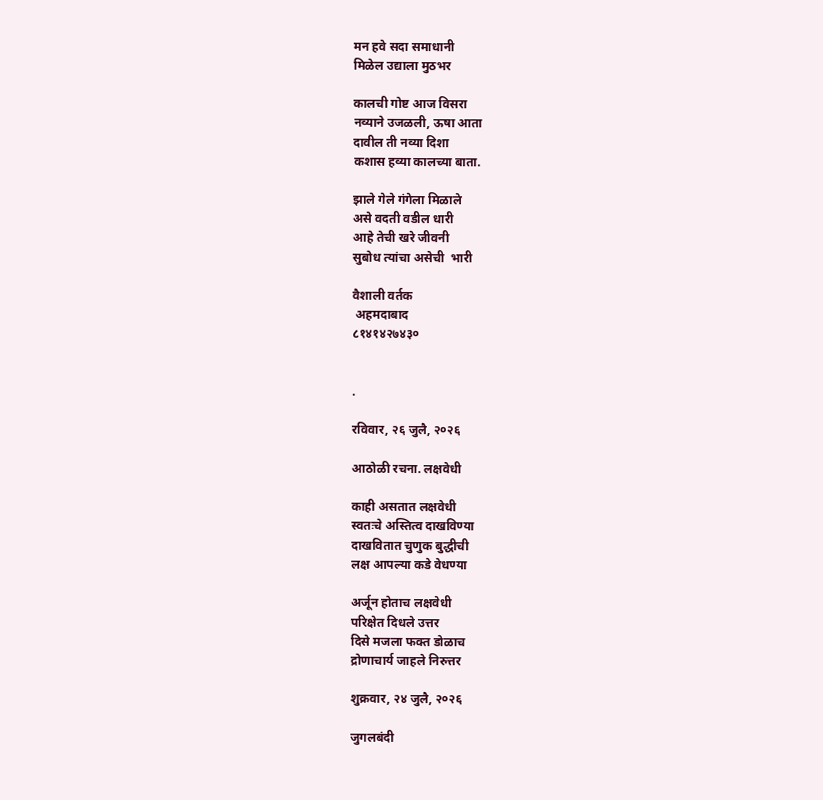मन हवे सदा समाधानी
मिळेल उद्याला मुठभर

कालची गोष्ट आज विसरा
नव्याने उजळली, ऊषा आता
दावील ती नव्या दिशा
कशास हव्या कालच्या बाता.

झाले गेले गंगेला मिळाले
असे वदती वडील धारी
आहे तेची खरे जीवनी
सुबोध त्यांचा असेची  भारी

वैशाली वर्तक
 अहमदाबाद
८१४१४२७४३०


.

रविवार, २६ जुलै, २०२६

आठोळी रचना. लक्षवेधी

काही असतात लक्षवेधी
स्वतःचे अस्तित्व दाखविण्या
दाखवितात चुणुक बुद्धीची
लक्ष आपल्या कडे वेधण्या

अर्जून होताच लक्षवेधी
परिक्षेत दिधले उत्तर
दिसे मजला फक्त डोळाच
द्रोणाचार्य जाहले निरुत्तर

शुक्रवार, २४ जुलै, २०२६

जुगलबंदी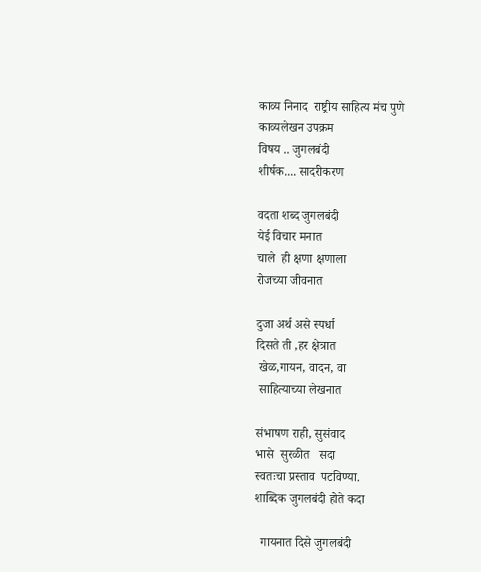काव्य निनाद  राष्ट्रीय साहित्य मंच पुणे
काव्यलेखन उपक्रम
विषय .. जुगलबंदी
शीर्षक.... सादरीकरण

वदता शब्द जुगलबंदी
येई विचार मनात
चाले  ही क्षणा क्षणाला
रोजच्या जीवनात

दुजा अर्थ असे स्पर्धा
दिसते ती ,हर क्षेत्रात
 खेळ,गायन, वादन, वा
 साहित्याच्या लेखनात

संभाषण राही, सुसंवाद
भासे  सुरळीत   सदा
स्वतःचा प्रस्ताव  पटविण्या.
शाब्दिक जुगलबंदी होते कदा

  गायनात दिसे जुगलबंदी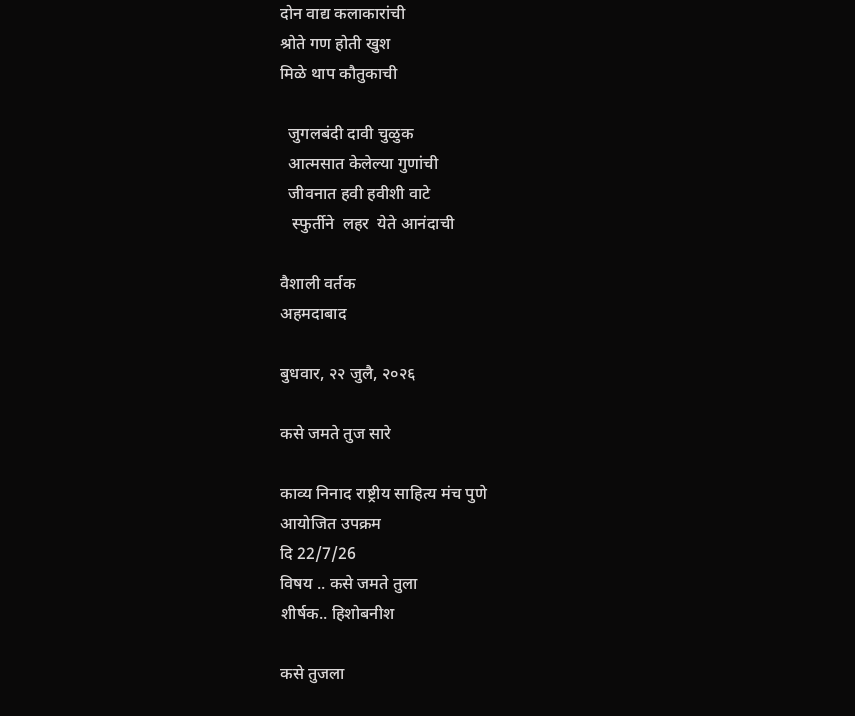दोन वाद्य कलाकारांची
श्रोते गण होती खुश
मिळे थाप कौतुकाची

  जुगलबंदी दावी चुळुक
  आत्मसात केलेल्या गुणांची
  जीवनात हवी हवीशी वाटे
   स्फुर्तीने  लहर  येते आनंदाची

वैशाली वर्तक
अहमदाबाद

बुधवार, २२ जुलै, २०२६

कसे जमते तुज सारे

काव्य निनाद राष्ट्रीय साहित्य मंच पुणे
आयोजित उपक्रम
दि 22/7/26
विषय .. कसे जमते तुला
शीर्षक.. हिशोबनीश

कसे तुजला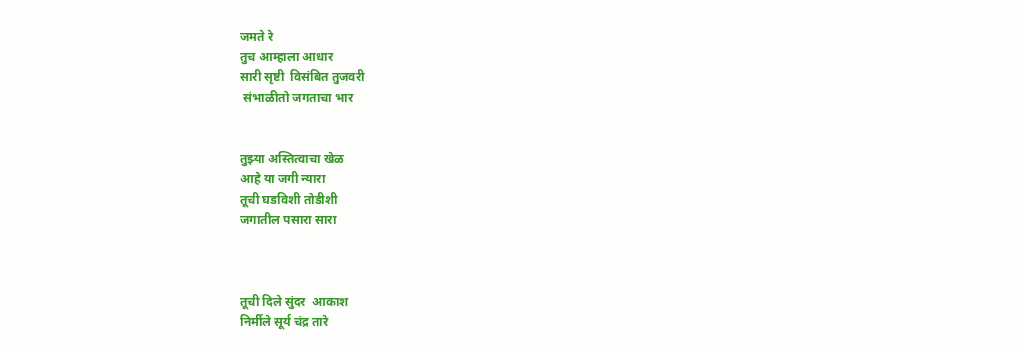जमते रे
तु‌च आम्हाला आधार
सारी सृष्टी  विसंबित तुजवरी
 संभाळीतो जगताचा भार


तुझ्या अस्तित्वाचा खेळ
आहे या जगी न्यारा
तूची घडविशी तोडीशी
जगातील पसारा सारा



तूची दिले सुंदर  आकाश
निर्मीले सूर्य चंद्र तारे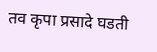तव कृपा प्रसादे घडती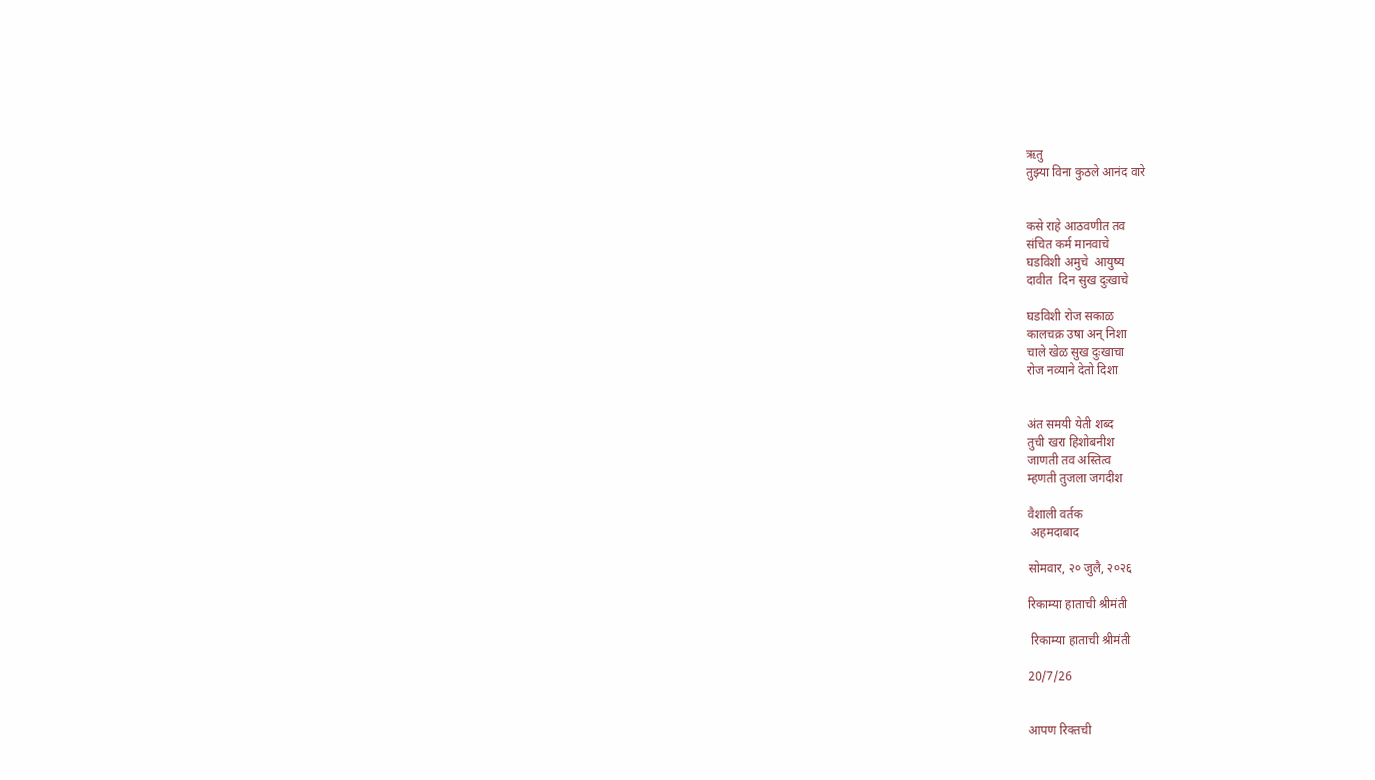ऋतु
तुझ्या विना कुठले आनंद वारे


कसे राहे आठवणीत तव
संचित कर्म मानवाचे
घडविशी अमुचे  आयुष्य
दावीत  दिन सुख दुःखाचे

घडविशी रोज सकाळ
कालचक्र उषा अन् निशा
चाले खेळ सुख दुःखाचा
रोज नव्याने देतो दिशा


अंत समयी येती शब्द
तुची खरा हिशोबनीश
जाणती तव अस्तित्व
म्हणती तुजला जगदीश

वैशाली वर्तक
 अहमदाबाद

सोमवार, २० जुलै, २०२६

रिकाम्या हाताची श्रीमंती

 रिकाम्या हाताची श्रीमंती

20/7/26


आपण रिक्तची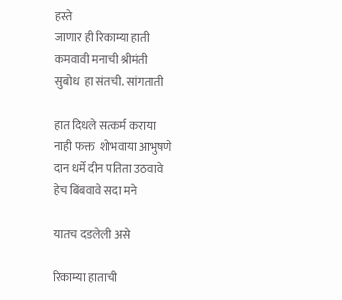हस्ते
जाणार ही रिकाम्या हाती
कमवावी मनाची श्रीमंती
सुबोध  हा संतची. सांगताती

हात दिधले सत्कर्म कराया
नाही फक्त  शोभवाया आभुषणे
दान धर्मे दीन पतिता उठवावे
हेच बिंबवावे सदा मने

यातच दडलेली असे

रिकाम्या हाताची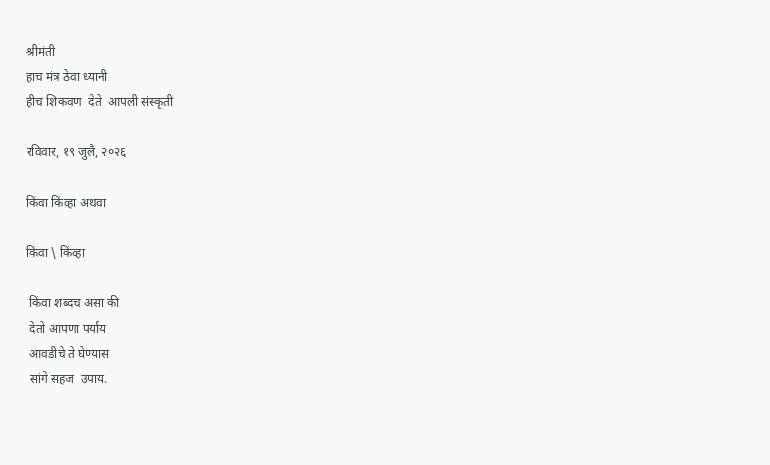श्रीमंती
हाच मंत्र ठेवा ध्यानी
हीच शिकवण  देते  आपली संस्कृती

रविवार, १९ जुलै, २०२६

किंवा किंव्हा अथवा

किंवा \ किंव्हा

 किंवा शब्दच असा की
 देतो आपणा पर्याय
 आवडीचे ते घेण्यास
 सांगे सहज  उपाय.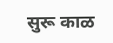सुरू काळ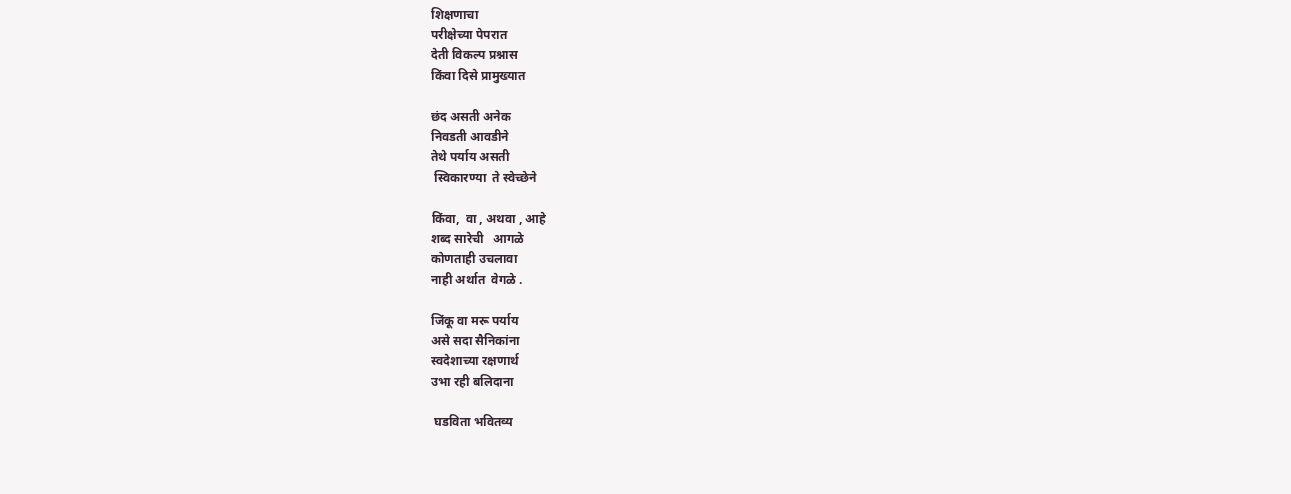शिक्षणाचा
परीक्षेच्या पेपरात
देती विकल्प प्रश्नास
किंवा दिसे प्रामुख्यात

छंद असती अनेक
निवडती आवडीने
तेथे पर्याय असती
 स्विकारण्या  ते स्वेच्छेने

किंवा,  वा , अथवा , आहे
शब्द सारेची   आगळे
कोणताही उचलावा
नाही अर्थात  वेगळे .

जिंकू वा मरू पर्याय
असे सदा सैनिकांना
स्वदेशाच्या रक्षणार्थ
उभा रही बलिदाना

 घडविता भवितव्य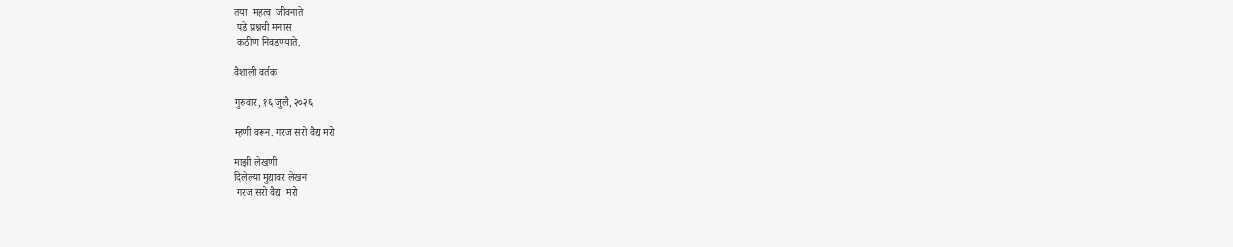तया  महत्व  जीवनाते
 पडे प्रश्नची मनास
 कठीण निवडण्याते.

वैशाली वर्तक

गुरुवार, १६ जुलै, २०२६

म्हणी वरून. गरज सरो वैद्य मरो

माझी लेखणी
दिलेल्या मुद्यावर लेखन
 गरज सरो वैद्य  मरो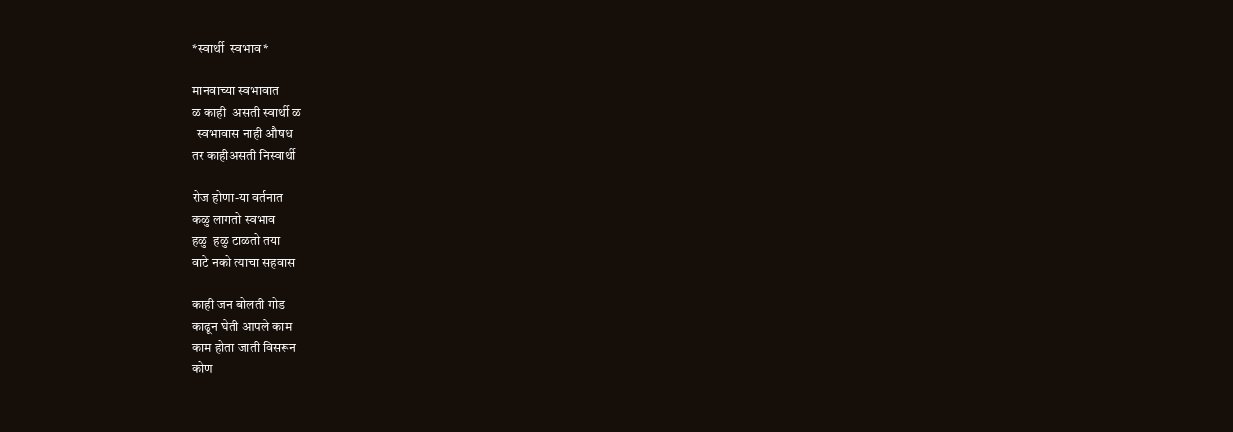*स्वार्थी  स्वभाव*

मानवाच्या स्वभावात
ळ काही  असती स्वार्थी ळ
  स्वभावास नाही औषध
तर काहीअसती निस्वार्थी

रोज होणा-या वर्तनात
कळु लागतो स्वभाव
हळु  हळु टाळतो तया
वाटे नको त्याचा सहवास

काही जन बोलती गोड
काढून घेती आपले काम
काम होता जाती विसरून
कोण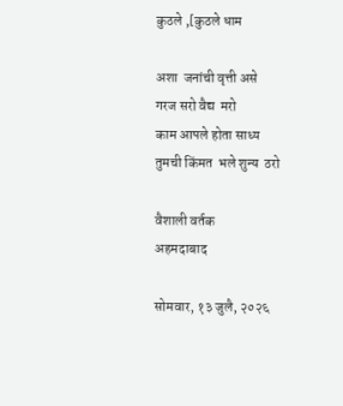कुठले ,[कुठले धाम

अशा  जनांची वृत्ती असे
गरज सरो वैद्य  मरो
काम आपले होता साध्य
तुमची किंमत  भले शुन्य  ठरो

वैशाली वर्तक
अहमदाबाद

सोमवार, १३ जुलै, २०२६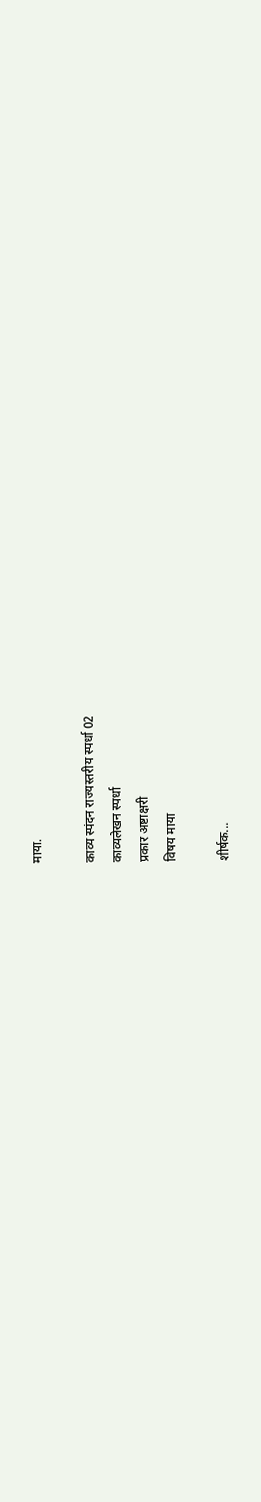माया.

काव्य स्पंदन राज्यस्तरीय स्पर्धा 02
काव्यलेखन स्पर्धा
प्रकार अष्टाक्षरी
विषय माया

शीर्षक...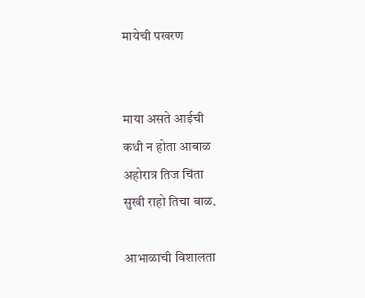मायेची पखरण


माया असते आईची
कधी न होता आबाळ
अहोरात्र तिज चिंता
सुखी राहो तिचा बाळ.

आभाळाची विशालता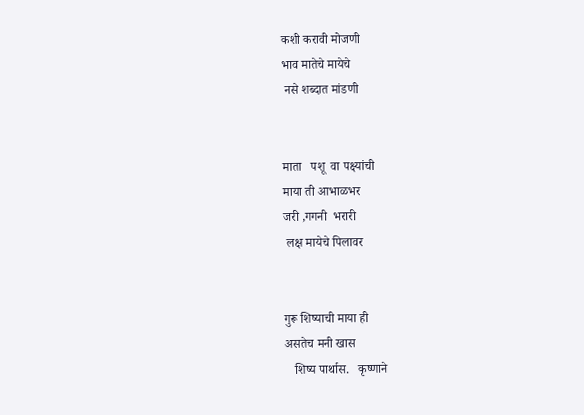कशी करावी मोजणी
भाव मातेचे मायेचे
 नसे शब्दात मांडणी


माता   पशू  वा पक्ष्यांची
माया ती आभाळभर
जरी ,गगनी  भरारी
 लक्ष मायेचे पिलावर


गुरू शिष्याची माया ही
असतेच मनी खास
   शिष्य पार्थास.   कृष्णाने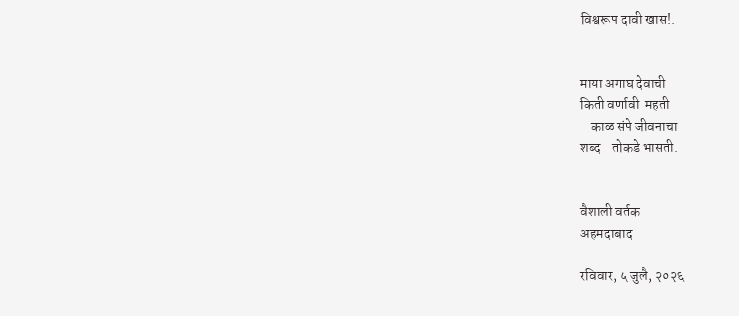विश्वरूप दावी खास!.


माया अगाघ देवाची
किती वर्णावी  महती
    काळ संपे जीवनाचा
शब्द    तोकडे भासती.


वैशाली वर्तक
अहमदाबाद

रविवार, ५ जुलै, २०२६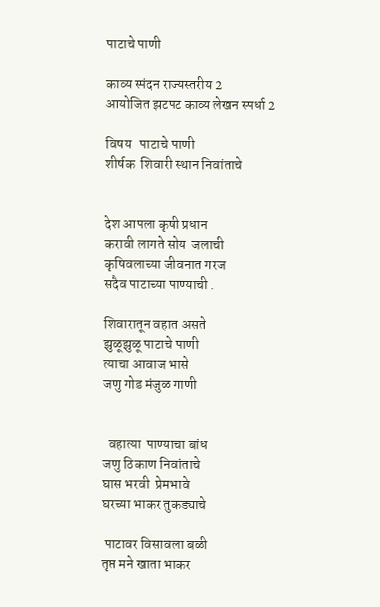पाटाचे पाणी

काव्य स्पंदन राज्यस्तरीय 2
आयोजित झटपट काव्य लेखन स्पर्धा 2

विषय   पाटाचे पाणी
शीर्षक  शिवारी स्थान निवांताचे


देश आपला कृषी प्रधान
करावी लागते सोय  जलाची
कृषिवलाच्या जीवनात गरज
सदैव पाटाच्या पाण्याची .

शिवारातून वहात असते
झुळूझुळू पाटाचे पाणी
त्याचा आवाज भासे
जणु गोड मंजुळ गाणी


  वहात्या  पाण्याचा बांध
जणु ठिकाण निवांताचे
घास भरवी  प्रेमभावे
घरच्या भाकर तुकड्याचे

 पाटावर विसावला बळी
तृप्त मने खाता भाकर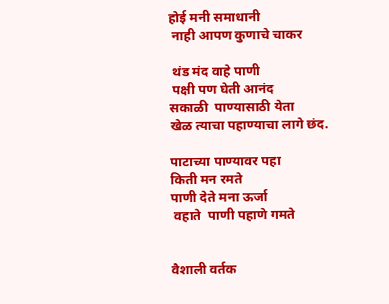होई मनी समाधानी
 नाही आपण कुणाचे चाकर

 थंड मंद वाहे पाणी
 पक्षी पण घेती आनंद
सकाळी  पाण्यासाठी येता
खेळ त्याचा पहाण्याचा लागे छंद.

पाटाच्या पाण्यावर पहा
किती मन रमते
पाणी देते मना ऊर्जा
 वहाते  पाणी पहाणे गमते


वैशाली वर्तक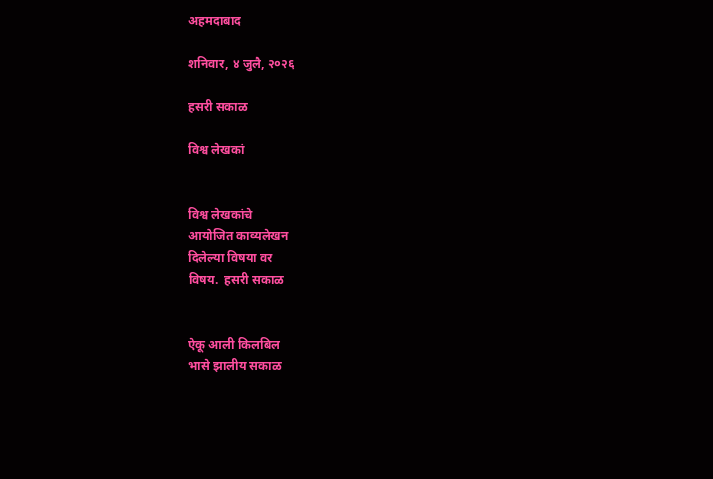अहमदाबाद

शनिवार, ४ जुलै, २०२६

हसरी सकाळ

विश्व लेखकां


विश्व लेखकांचे
आयोजित काव्यलेखन
दिलेल्या विषया वर
विषय.  हसरी सकाळ


ऐकू आली किलबिल
भासे झालीय सकाळ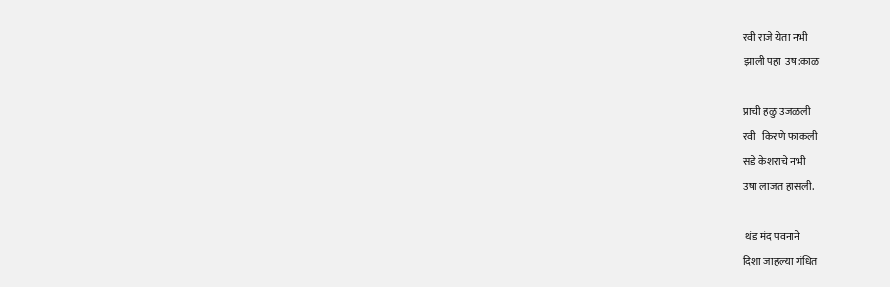रवी राजे येता नभी
झाली पहा  उष:काळ

प्राची हळु उजळली
रवी   किरणे फाकली
सडे केशराचे नभी
उषा लाजत हासली.

 थंड मंद पवनाने
दिशा जाहल्या गंधित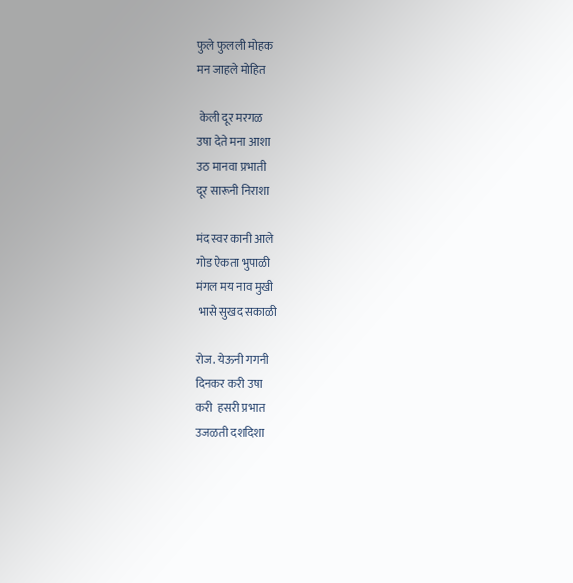फुले फुलली मोहक
मन जाहले मोहित

 केली दूर मरगळ
उषा देते मना आशा
उठ मानवा प्रभाती
दूर सारूनी निराशा

मंद स्वर कानी आले
गोड ऐकता भुपाळी
मंगल मय नाव मुखी
 भासे सुखद सकाळी

रोज. येऊनी गगनी
दिनकर करी उषा
करी  हसरी प्रभात
उजळती दशदिशा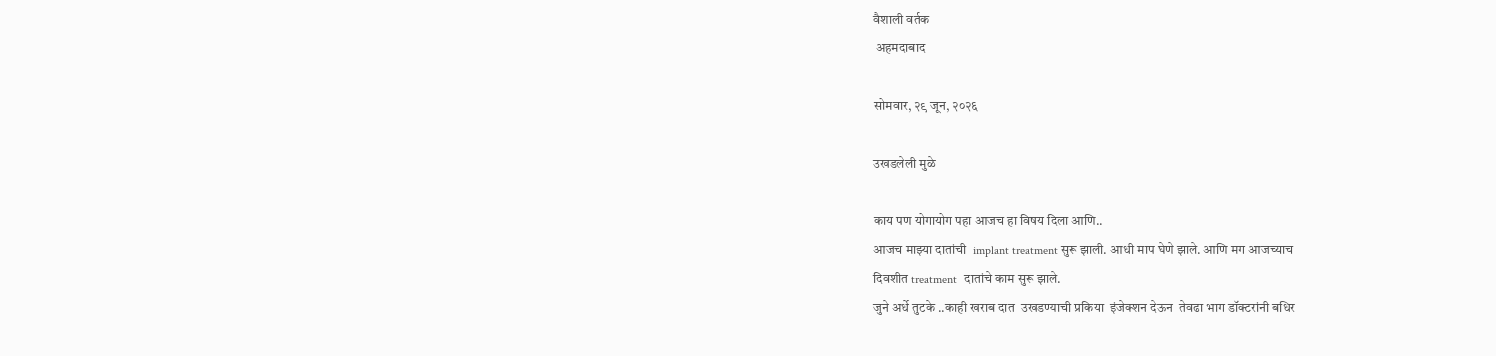वैशाली वर्तक
 अहमदाबाद

सोमवार, २९ जून, २०२६

उखडलेली मुळे

काय पण योगायोग पहा आजच हा विषय दिला आणि..
आजच माझ्या दातांची  implant treatment सुरू झाली. आधी माप घेणे झाले. आणि मग आजच्याच
दिवशीत treatment  दातांचे काम सुरू झाले.
जुने अर्धे तुटके ..काही खराब दात  उखडण्याची प्रकिया  इंजेक्शन देऊन  तेवढा भाग डॉक्टरांनी बधिर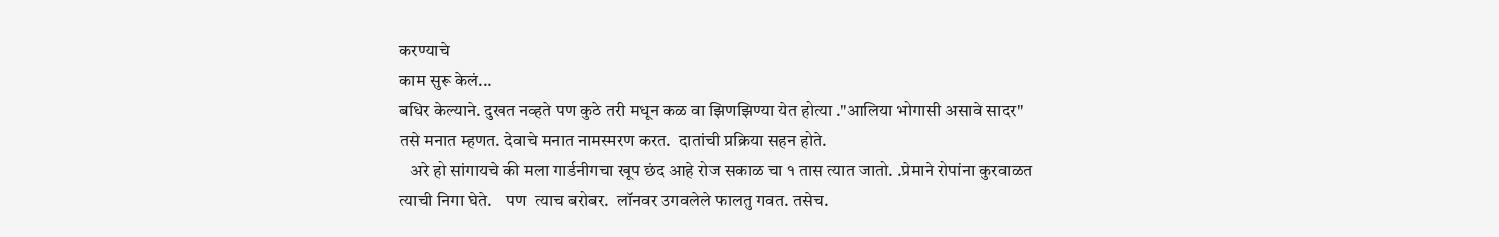करण्याचे
काम सुरू केलं...
बधिर केल्याने. दुखत नव्हते पण कुठे तरी मधून कळ वा झिणझिण्या येत होत्या ."आलिया भोगासी असावे सादर" तसे मनात म्हणत. देवाचे मनात नामस्मरण करत.  दातांची प्रक्रिया सहन होते.
   अरे हो सांगायचे की मला गार्डनीगचा खूप छंद आहे रोज सकाळ चा १ तास त्यात जातो. .प्रेमाने रोपांना कुरवाळत
त्याची निगा घेते.    पण  त्याच बरोबर.  लॉनवर उगवलेले फालतु गवत. तसेच.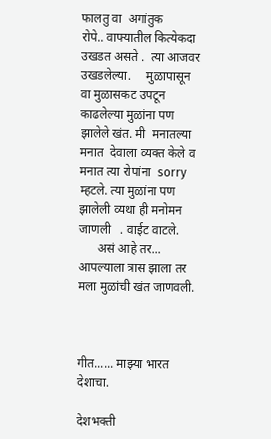फालतु वा  अगांतुक
रोपे.. वाफ्यातील कित्येकदा उखडत असते .  त्या आजवर उखडलेल्या.     मुळापासून  वा मुळासकट उपटून काढलेल्या मुळांना पण झालेले खंत. मी  मनातल्या मनात  देवाला व्यक्त केले व मनात त्या रोपांना  sorry म्हटले. त्या मुळांना पण झालेली व्यथा ही मनोमन जाणली   . वाईट वाटले.
      असं आहे तर... आपल्याला त्रास झाला तर मला मुळांची खंत जाणवली.



गीत...... माझ्या भारत देशाचा.

देशभक्ती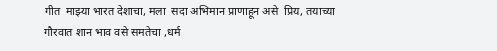गीत  माझ्या भारत देशाचा, मला  सदा अभिमान प्राणाहून असे  प्रिय, तयाच्या  गौरवात शान भाव वसे समतेचा ,धर्म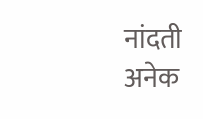नांदती अनेक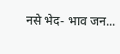नसे भेद- भाव जन...